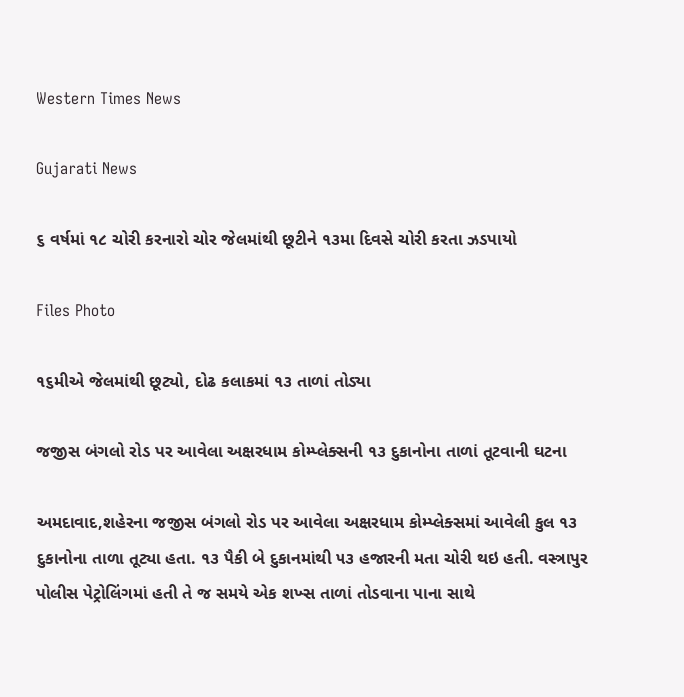Western Times News

Gujarati News

૬ વર્ષમાં ૧૮ ચોરી કરનારો ચોર જેલમાંથી છૂટીને ૧૩મા દિવસે ચોરી કરતા ઝડપાયો

Files Photo

૧૬મીએ જેલમાંથી છૂટ્યો, દોઢ કલાકમાં ૧૩ તાળાં તોડ્યા

જજીસ બંગલો રોડ પર આવેલા અક્ષરધામ કોમ્પ્લેક્સની ૧૩ દુકાનોના તાળાં તૂટવાની ઘટના

અમદાવાદ,શહેરના જજીસ બંગલો રોડ પર આવેલા અક્ષરધામ કોમ્પ્લેક્સમાં આવેલી કુલ ૧૩ દુકાનોના તાળા તૂટ્યા હતા. ૧૩ પૈકી બે દુકાનમાંથી ૫૩ હજારની મતા ચોરી થઇ હતી. વસ્ત્રાપુર પોલીસ પેટ્રોલિંગમાં હતી તે જ સમયે એક શખ્સ તાળાં તોડવાના પાના સાથે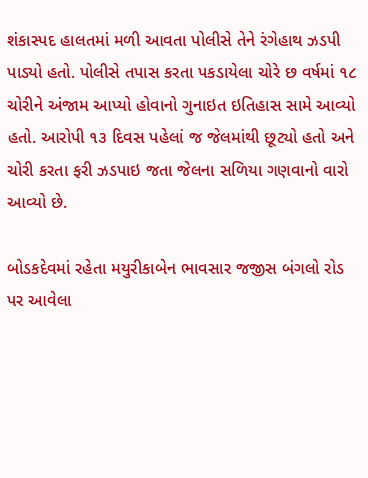શંકાસ્પદ હાલતમાં મળી આવતા પોલીસે તેને રંગેહાથ ઝડપી પાડ્યો હતો. પોલીસે તપાસ કરતા પકડાયેલા ચોરે છ વર્ષમાં ૧૮ ચોરીને અંજામ આપ્યો હોવાનો ગુનાઇત ઇતિહાસ સામે આવ્યો હતો. આરોપી ૧૩ દિવસ પહેલાં જ જેલમાંથી છૂટ્યો હતો અને ચોરી કરતા ફરી ઝડપાઇ જતા જેલના સળિયા ગણવાનો વારો આવ્યો છે.

બોડકદેવમાં રહેતા મયુરીકાબેન ભાવસાર જજીસ બંગલો રોડ પર આવેલા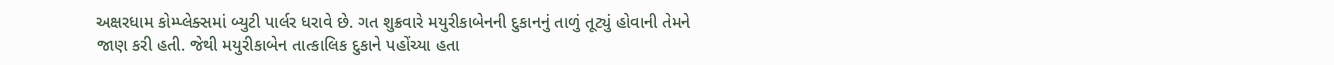અક્ષરધામ કોમ્પ્લેક્સમાં બ્યુટી પાર્લર ધરાવે છે. ગત શુક્રવારે મયુરીકાબેનની દુકાનનું તાળું તૂટ્યું હોવાની તેમને જાણ કરી હતી. જેથી મયુરીકાબેન તાત્કાલિક દુકાને પહોંચ્યા હતા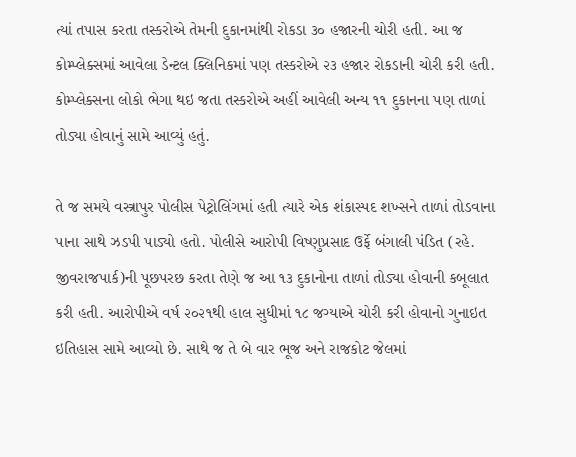ત્યાં તપાસ કરતા તસ્કરોએ તેમની દુકાનમાંથી રોકડા ૩૦ હજારની ચોરી હતી. આ જ કોમ્પ્લેક્સમાં આવેલા ડેન્ટલ ક્લિનિકમાં પણ તસ્કરોએ ૨૩ હજાર રોકડાની ચોરી કરી હતી. કોમ્પ્લેક્સના લોકો ભેગા થઇ જતા તસ્કરોએ અહીં આવેલી અન્ય ૧૧ દુકાનના પણ તાળાં તોડ્યા હોવાનું સામે આવ્યું હતું.

તે જ સમયે વસ્ત્રાપુર પોલીસ પેટ્રોલિંગમાં હતી ત્યારે એક શંકાસ્પદ શખ્સને તાળાં તોડવાના પાના સાથે ઝડપી પાડ્યો હતો. પોલીસે આરોપી વિષ્ણુપ્રસાદ ઉર્ફે બંગાલી પંડિત (રહે. જીવરાજપાર્ક)ની પૂછપરછ કરતા તેણે જ આ ૧૩ દુકાનોના તાળાં તોડ્યા હોવાની કબૂલાત કરી હતી. આરોપીએ વર્ષ ૨૦૨૧થી હાલ સુધીમાં ૧૮ જગ્યાએ ચોરી કરી હોવાનો ગુનાઇત ઇતિહાસ સામે આવ્યો છે. સાથે જ તે બે વાર ભૂજ અને રાજકોટ જેલમાં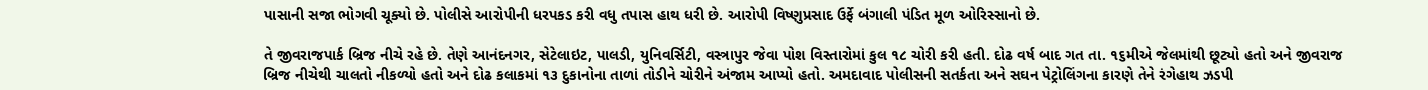પાસાની સજા ભોગવી ચૂક્યો છે. પોલીસે આરોપીની ધરપકડ કરી વધુ તપાસ હાથ ધરી છે. આરોપી વિષ્ણુપ્રસાદ ઉર્ફે બંગાલી પંડિત મૂળ ઓરિસ્સાનો છે.

તે જીવરાજપાર્ક બ્રિજ નીચે રહે છે. તેણે આનંદનગર, સેટેલાઇટ, પાલડી, યુનિવર્સિટી, વસ્ત્રાપુર જેવા પોશ વિસ્તારોમાં કુલ ૧૮ ચોરી કરી હતી. દોઢ વર્ષ બાદ ગત તા. ૧૬મીએ જેલમાંથી છૂટ્યો હતો અને જીવરાજ બ્રિજ નીચેથી ચાલતો નીકળ્યો હતો અને દોઢ કલાકમાં ૧૩ દુકાનોના તાળાં તોડીને ચોરીને અંજામ આપ્યો હતો. અમદાવાદ પોલીસની સતર્કતા અને સઘન પેટ્રોલિંગના કારણે તેને રંગેહાથ ઝડપી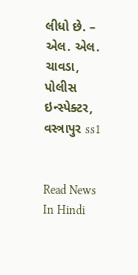લીધો છે. – એલ. એલ. ચાવડા, પોલીસ ઇન્સ્પેક્ટર, વસ્ત્રાપુર ss1


Read News In Hindi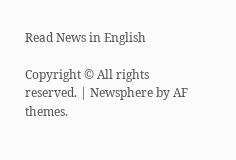Read News in English

Copyright © All rights reserved. | Newsphere by AF themes.